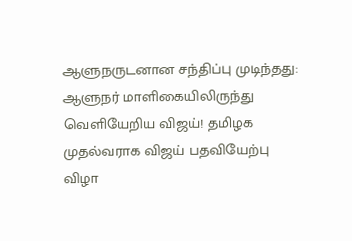ஆளுநருடனான சந்திப்பு முடிந்தது: ஆளுநர் மாளிகையிலிருந்து வெளியேறிய விஜய்! தமிழக முதல்வராக விஜய் பதவியேற்பு விழா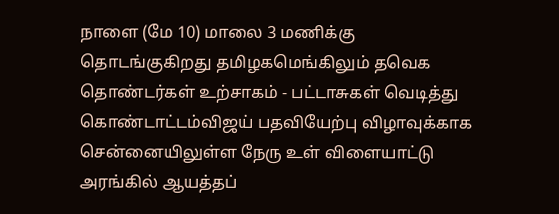நாளை (மே 10) மாலை 3 மணிக்கு தொடங்குகிறது தமிழகமெங்கிலும் தவெக தொண்டர்கள் உற்சாகம் - பட்டாசுகள் வெடித்து கொண்டாட்டம்விஜய் பதவியேற்பு விழாவுக்காக சென்னையிலுள்ள நேரு உள் விளையாட்டு அரங்கில் ஆயத்தப்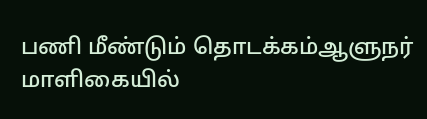பணி மீண்டும் தொடக்கம்ஆளுநர் மாளிகையில்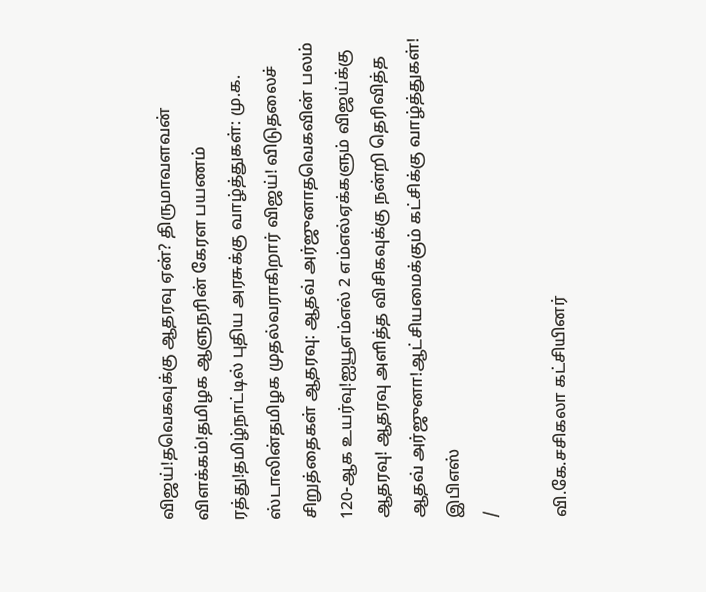விஜய்!தவெகவுக்கு ஆதரவு ஏன்? திருமாவளவன் விளக்கம்!தமிழக ஆளுநரின் கேரள பயணம் ரத்து!தமிழ்நாட்டில் புதிய அரசுக்கு வாழ்த்துகள்: மு.க. ஸ்டாலின்தமிழக முதல்வராகிறார் விஜய்! விடுதலைச் சிறுத்தைகள் ஆதரவு: ஆதவ் அர்ஜுனாதவெகவின் பலம் 120-ஆக உயர்வு!ஐயூஎம்எல் 2 எம்எல்ஏக்களும் விஜய்க்கு ஆதரவு! ஆதரவு அளித்த விசிகவுக்கு நன்றி தெரிவித்த ஆதவ் அர்ஜுனா!ஆட்சியமைக்கும் கட்சிக்கு வாழ்த்துகள்! இபிஎஸ்
/

வி.கே.சசிகலா கட்சியினர்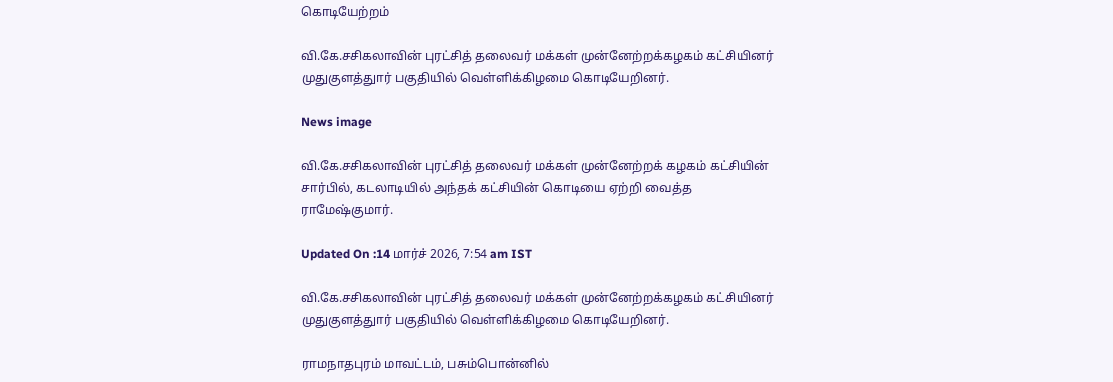கொடியேற்றம்

வி.கே.சசிகலாவின் புரட்சித் தலைவர் மக்கள் முன்னேற்றக்கழகம் கட்சியினர் முதுகுளத்துார் பகுதியில் வெள்ளிக்கிழமை கொடியேறினர்.

News image

வி.கே.சசிகலாவின் புரட்சித் தலைவர் மக்கள் முன்னேற்றக் கழகம் கட்சியின் சார்பில், கடலாடியில் அந்தக் கட்சியின் கொடியை ஏற்றி வைத்த ராமேஷ்குமார்.

Updated On :14 மார்ச் 2026, 7:54 am IST

வி.கே.சசிகலாவின் புரட்சித் தலைவர் மக்கள் முன்னேற்றக்கழகம் கட்சியினர் முதுகுளத்துார் பகுதியில் வெள்ளிக்கிழமை கொடியேறினர்.

ராமநாதபுரம் மாவட்டம், பசும்பொன்னில்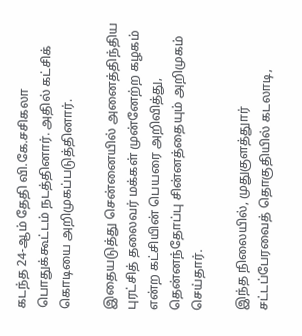கடந்த 24-ஆம் தேதி வி.கே.சசிகலா பொதுக்கூட்டம் நடத்தினார். அதில் கட்சிக் கொடியை அறிமுகப்படுத்தினார்.

இதையடுத்து சென்னையில் அனைத்திந்திய புரட்சித் தலைவர் மக்கள் முன்னேற்ற கழகம் என்ற கட்சியின் பெயரை அறிவித்து, தென்னந்தோப்பு சின்னத்தையும் அறிமுகம் செய்தார்.

இந்த நிலையில், முதுகுளத்துார் சட்டப்பேரவைத் தொகுதியில் கடலாடி,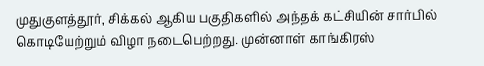முதுகுளத்தூர், சிக்கல் ஆகிய பகுதிகளில் அந்தக் கட்சியின் சார்பில் கொடியேற்றும் விழா நடைபெற்றது. முன்னாள் காங்கிரஸ்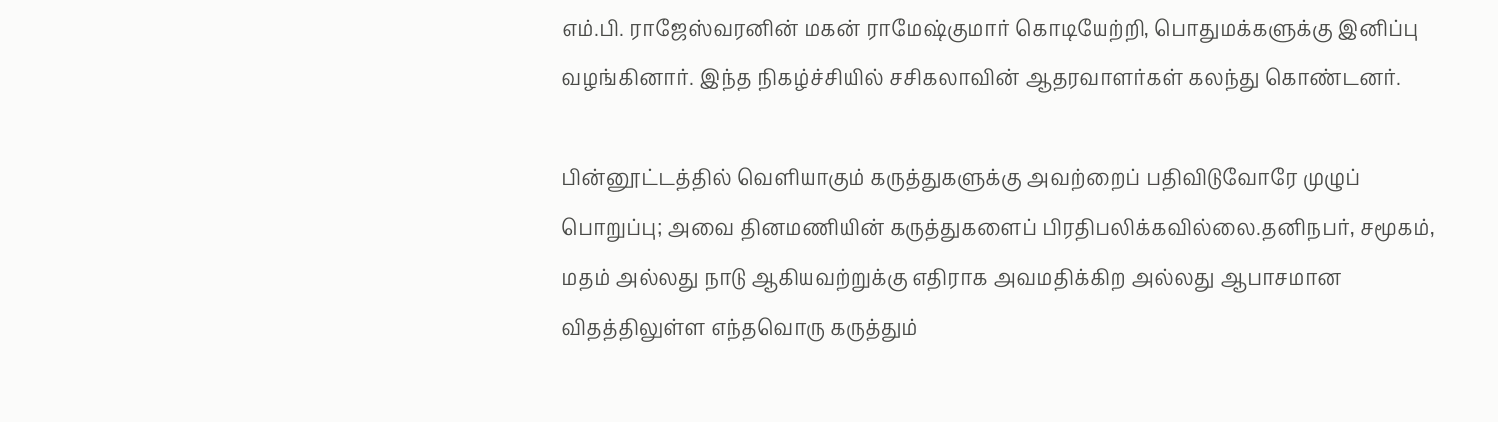எம்.பி. ராஜேஸ்வரனின் மகன் ராமேஷ்குமார் கொடியேற்றி, பொதுமக்களுக்கு இனிப்பு வழங்கினார். இந்த நிகழ்ச்சியில் சசிகலாவின் ஆதரவாளர்கள் கலந்து கொண்டனர்.

பின்னூட்டத்தில் வெளியாகும் கருத்துகளுக்கு அவற்றைப் பதிவிடுவோரே முழுப் பொறுப்பு; அவை தினமணியின் கருத்துகளைப் பிரதிபலிக்கவில்லை.தனிநபர், சமூகம், மதம் அல்லது நாடு ஆகியவற்றுக்கு எதிராக அவமதிக்கிற அல்லது ஆபாசமான விதத்திலுள்ள எந்தவொரு கருத்தும்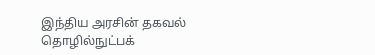இந்திய அரசின் தகவல் தொழில்நுட்பக்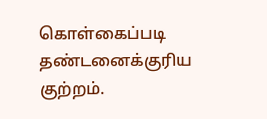கொள்கைப்படி தண்டனைக்குரிய குற்றம்.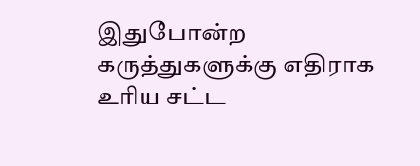இதுபோன்ற கருத்துகளுக்கு எதிராக உரிய சட்ட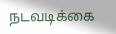நடவடிக்கை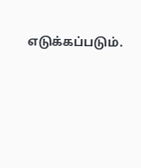எடுக்கப்படும்.